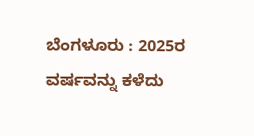ಬೆಂಗಳೂರು : 2025ರ ವರ್ಷವನ್ನು ಕಳೆದು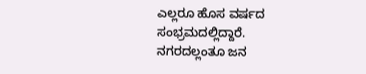ಎಲ್ಲರೂ ಹೊಸ ವರ್ಷದ ಸಂಭ್ರಮದಲ್ಲಿದ್ದಾರೆ. ನಗರದಲ್ಲಂತೂ ಜನ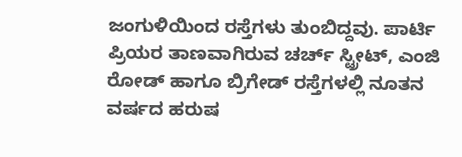ಜಂಗುಳಿಯಿಂದ ರಸ್ತೆಗಳು ತುಂಬಿದ್ದವು. ಪಾರ್ಟಿ ಪ್ರಿಯರ ತಾಣವಾಗಿರುವ ಚರ್ಚ್ ಸ್ಟ್ರೀಟ್, ಎಂಜಿ ರೋಡ್ ಹಾಗೂ ಬ್ರಿಗೇಡ್ ರಸ್ತೆಗಳಲ್ಲಿ ನೂತನ ವರ್ಷದ ಹರುಷ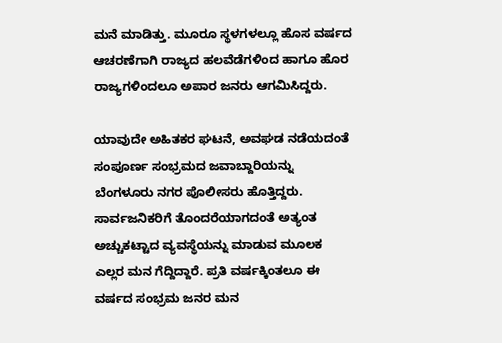ಮನೆ ಮಾಡಿತ್ತು. ಮೂರೂ ಸ್ಥಳಗಳಲ್ಲೂ ಹೊಸ ವರ್ಷದ ಆಚರಣೆಗಾಗಿ ರಾಜ್ಯದ ಹಲವೆಡೆಗಳಿಂದ ಹಾಗೂ ಹೊರ ರಾಜ್ಯಗಳಿಂದಲೂ ಅಪಾರ ಜನರು ಆಗಮಿಸಿದ್ದರು.

ಯಾವುದೇ ಅಹಿತಕರ ಘಟನೆ, ಅವಘಡ ನಡೆಯದಂತೆ ಸಂಪೂರ್ಣ ಸಂಭ್ರಮದ ಜವಾಬ್ದಾರಿಯನ್ನು ಬೆಂಗಳೂರು ನಗರ ಪೊಲೀಸರು ಹೊತ್ತಿದ್ದರು. ಸಾರ್ವಜನಿಕರಿಗೆ ತೊಂದರೆಯಾಗದಂತೆ ಅತ್ಯಂತ ಅಚ್ಚುಕಟ್ಟಾದ ವ್ಯವಸ್ಥೆಯನ್ನು ಮಾಡುವ ಮೂಲಕ ಎಲ್ಲರ ಮನ ಗೆದ್ದಿದ್ದಾರೆ. ಪ್ರತಿ ವರ್ಷಕ್ಕಿಂತಲೂ ಈ ವರ್ಷದ ಸಂಭ್ರಮ ಜನರ ಮನ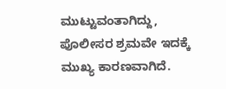ಮುಟ್ಟುವಂತಾಗಿದ್ದು, ಪೊಲೀಸರ ಶ್ರಮವೇ ಇದಕ್ಕೆ ಮುಖ್ಯ ಕಾರಣವಾಗಿದೆ.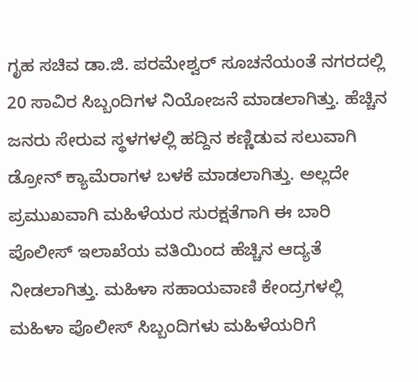ಗೃಹ ಸಚಿವ ಡಾ.ಜಿ. ಪರಮೇಶ್ವರ್ ಸೂಚನೆಯಂತೆ ನಗರದಲ್ಲಿ 20 ಸಾವಿರ ಸಿಬ್ಬಂದಿಗಳ ನಿಯೋಜನೆ ಮಾಡಲಾಗಿತ್ತು. ಹೆಚ್ಚಿನ ಜನರು ಸೇರುವ ಸ್ಥಳಗಳಲ್ಲಿ ಹದ್ದಿನ ಕಣ್ಣಿಡುವ ಸಲುವಾಗಿ ಡ್ರೋನ್ ಕ್ಯಾಮೆರಾಗಳ ಬಳಕೆ ಮಾಡಲಾಗಿತ್ತು. ಅಲ್ಲದೇ ಪ್ರಮುಖವಾಗಿ ಮಹಿಳೆಯರ ಸುರಕ್ಷತೆಗಾಗಿ ಈ ಬಾರಿ ಪೊಲೀಸ್ ಇಲಾಖೆಯ ವತಿಯಿಂದ ಹೆಚ್ಚಿನ ಆದ್ಯತೆ ನೀಡಲಾಗಿತ್ತು. ಮಹಿಳಾ ಸಹಾಯವಾಣಿ ಕೇಂದ್ರಗಳಲ್ಲಿ ಮಹಿಳಾ ಪೊಲೀಸ್ ಸಿಬ್ಬಂದಿಗಳು ಮಹಿಳೆಯರಿಗೆ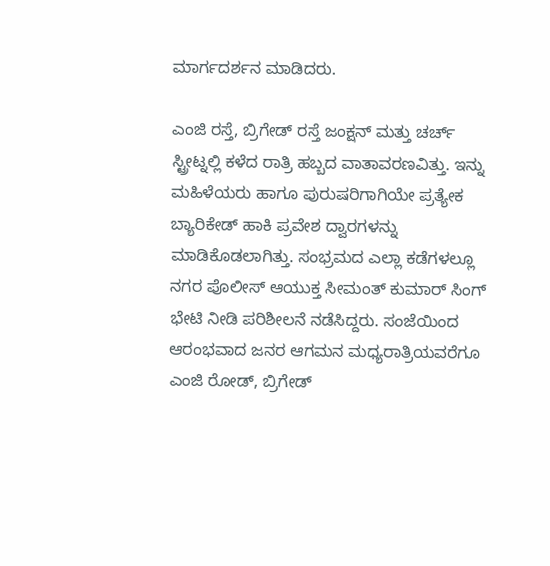ಮಾರ್ಗದರ್ಶನ ಮಾಡಿದರು.

ಎಂಜಿ ರಸ್ತೆ, ಬ್ರಿಗೇಡ್ ರಸ್ತೆ ಜಂಕ್ಷನ್ ಮತ್ತು ಚರ್ಚ್ ಸ್ಟ್ರೀಟ್ನಲ್ಲಿ ಕಳೆದ ರಾತ್ರಿ ಹಬ್ಬದ ವಾತಾವರಣವಿತ್ತು. ಇನ್ನು ಮಹಿಳೆಯರು ಹಾಗೂ ಪುರುಷರಿಗಾಗಿಯೇ ಪ್ರತ್ಯೇಕ ಬ್ಯಾರಿಕೇಡ್ ಹಾಕಿ ಪ್ರವೇಶ ದ್ವಾರಗಳನ್ನು ಮಾಡಿಕೊಡಲಾಗಿತ್ತು. ಸಂಭ್ರಮದ ಎಲ್ಲಾ ಕಡೆಗಳಲ್ಲೂ ನಗರ ಪೊಲೀಸ್ ಆಯುಕ್ತ ಸೀಮಂತ್ ಕುಮಾರ್ ಸಿಂಗ್ ಭೇಟಿ ನೀಡಿ ಪರಿಶೀಲನೆ ನಡೆಸಿದ್ದರು. ಸಂಜೆಯಿಂದ ಆರಂಭವಾದ ಜನರ ಆಗಮನ ಮಧ್ಯರಾತ್ರಿಯವರೆಗೂ ಎಂಜಿ ರೋಡ್, ಬ್ರಿಗೇಡ್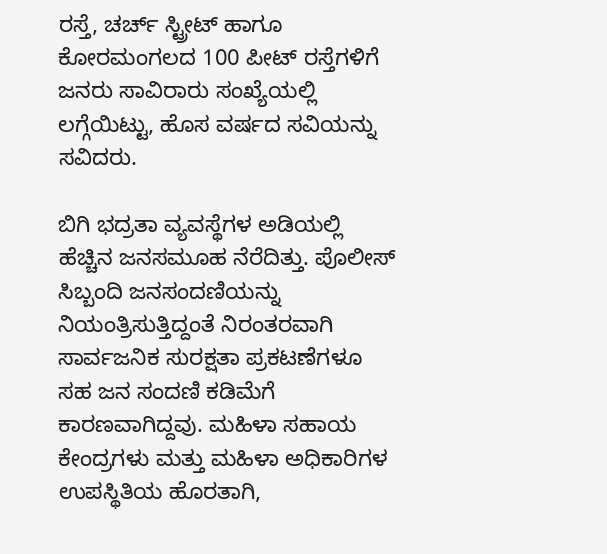ರಸ್ತೆ, ಚರ್ಚ್ ಸ್ಟ್ರೀಟ್ ಹಾಗೂ ಕೋರಮಂಗಲದ 100 ಪೀಟ್ ರಸ್ತೆಗಳಿಗೆ ಜನರು ಸಾವಿರಾರು ಸಂಖ್ಯೆಯಲ್ಲಿ ಲಗ್ಗೆಯಿಟ್ಟು, ಹೊಸ ವರ್ಷದ ಸವಿಯನ್ನು ಸವಿದರು.

ಬಿಗಿ ಭದ್ರತಾ ವ್ಯವಸ್ಥೆಗಳ ಅಡಿಯಲ್ಲಿ ಹೆಚ್ಚಿನ ಜನಸಮೂಹ ನೆರೆದಿತ್ತು. ಪೊಲೀಸ್ ಸಿಬ್ಬಂದಿ ಜನಸಂದಣಿಯನ್ನು ನಿಯಂತ್ರಿಸುತ್ತಿದ್ದಂತೆ ನಿರಂತರವಾಗಿ ಸಾರ್ವಜನಿಕ ಸುರಕ್ಷತಾ ಪ್ರಕಟಣೆಗಳೂ ಸಹ ಜನ ಸಂದಣಿ ಕಡಿಮೆಗೆ ಕಾರಣವಾಗಿದ್ದವು. ಮಹಿಳಾ ಸಹಾಯ ಕೇಂದ್ರಗಳು ಮತ್ತು ಮಹಿಳಾ ಅಧಿಕಾರಿಗಳ ಉಪಸ್ಥಿತಿಯ ಹೊರತಾಗಿ,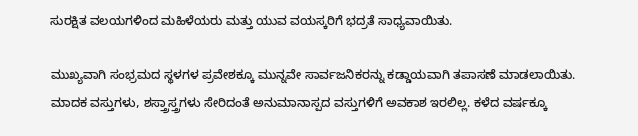ಸುರಕ್ಷಿತ ವಲಯಗಳಿಂದ ಮಹಿಳೆಯರು ಮತ್ತು ಯುವ ವಯಸ್ಕರಿಗೆ ಭದ್ರತೆ ಸಾಧ್ಯವಾಯಿತು.

ಮುಖ್ಯವಾಗಿ ಸಂಭ್ರಮದ ಸ್ಥಳಗಳ ಪ್ರವೇಶಕ್ಕೂ ಮುನ್ನವೇ ಸಾರ್ವಜನಿಕರನ್ನು ಕಡ್ಡಾಯವಾಗಿ ತಪಾಸಣೆ ಮಾಡಲಾಯಿತು. ಮಾದಕ ವಸ್ತುಗಳು, ಶಸ್ತ್ರಾಸ್ತ್ರಗಳು ಸೇರಿದಂತೆ ಅನುಮಾನಾಸ್ಪದ ವಸ್ತುಗಳಿಗೆ ಅವಕಾಶ ಇರಲಿಲ್ಲ. ಕಳೆದ ವರ್ಷಕ್ಕೂ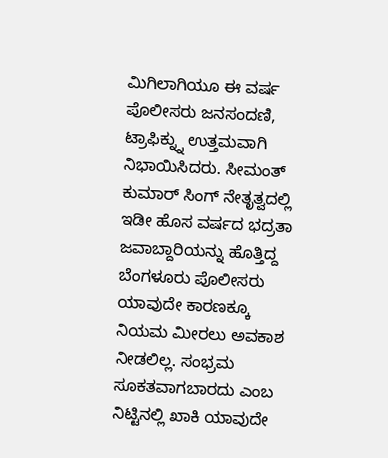ಮಿಗಿಲಾಗಿಯೂ ಈ ವರ್ಷ ಪೊಲೀಸರು ಜನಸಂದಣಿ, ಟ್ರಾಫಿಕ್ನ್ನು ಉತ್ತಮವಾಗಿ ನಿಭಾಯಿಸಿದರು. ಸೀಮಂತ್ ಕುಮಾರ್ ಸಿಂಗ್ ನೇತೃತ್ವದಲ್ಲಿ ಇಡೀ ಹೊಸ ವರ್ಷದ ಭದ್ರತಾ ಜವಾಬ್ದಾರಿಯನ್ನು ಹೊತ್ತಿದ್ದ ಬೆಂಗಳೂರು ಪೊಲೀಸರು ಯಾವುದೇ ಕಾರಣಕ್ಕೂ ನಿಯಮ ಮೀರಲು ಅವಕಾಶ ನೀಡಲಿಲ್ಲ. ಸಂಭ್ರಮ ಸೂಕತವಾಗಬಾರದು ಎಂಬ ನಿಟ್ಟಿನಲ್ಲಿ ಖಾಕಿ ಯಾವುದೇ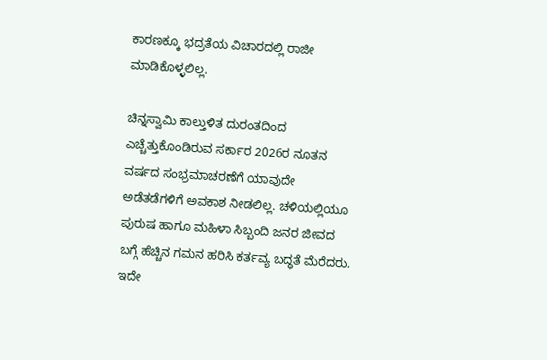ಕಾರಣಕ್ಕೂ ಭದ್ರತೆಯ ವಿಚಾರದಲ್ಲಿ ರಾಜೀ ಮಾಡಿಕೊಳ್ಳಲಿಲ್ಲ.

ಚಿನ್ನಸ್ವಾಮಿ ಕಾಲ್ತುಳಿತ ದುರಂತದಿಂದ ಎಚ್ಚೆತ್ತುಕೊಂಡಿರುವ ಸರ್ಕಾರ 2026ರ ನೂತನ ವರ್ಷದ ಸಂಭ್ರಮಾಚರಣೆಗೆ ಯಾವುದೇ ಅಡೆತಡೆಗಳಿಗೆ ಅವಕಾಶ ನೀಡಲಿಲ್ಲ. ಚಳಿಯಲ್ಲಿಯೂ ಪುರುಷ ಹಾಗೂ ಮಹಿಳಾ ಸಿಬ್ಬಂದಿ ಜನರ ಜೀವದ ಬಗ್ಗೆ ಹೆಚ್ಚಿನ ಗಮನ ಹರಿಸಿ ಕರ್ತವ್ಯ ಬದ್ಧತೆ ಮೆರೆದರು. ಇದೇ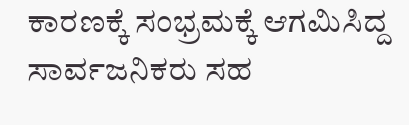ಕಾರಣಕ್ಕೆ ಸಂಭ್ರಮಕ್ಕೆ ಆಗಮಿಸಿದ್ದ ಸಾರ್ವಜನಿಕರು ಸಹ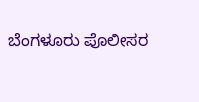ಬೆಂಗಳೂರು ಪೊಲೀಸರ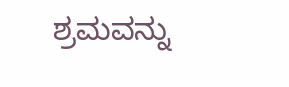ಶ್ರಮವನ್ನು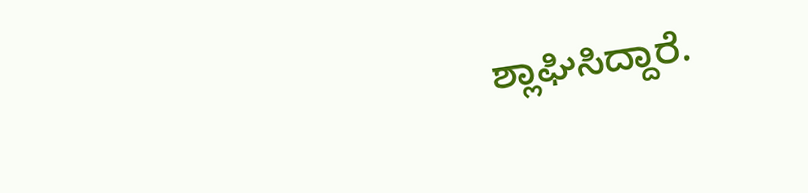ಶ್ಲಾಘಿಸಿದ್ದಾರೆ.